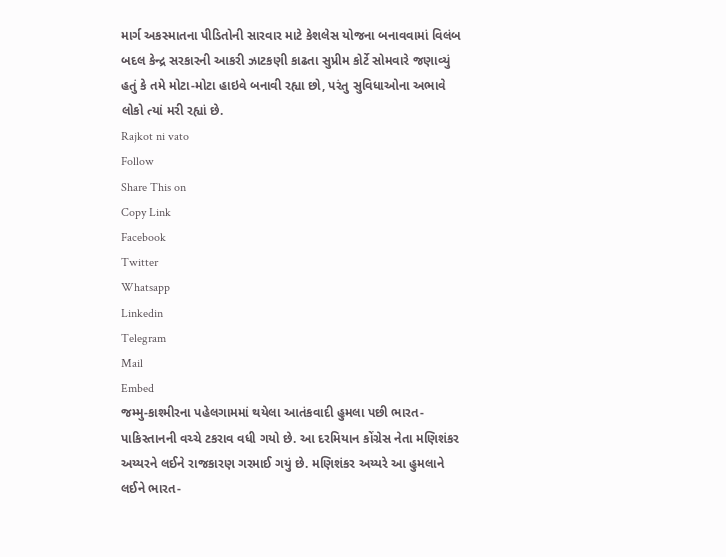માર્ગ અકસ્માતના પીડિતોની સારવાર માટે કેશલેસ યોજના બનાવવામાં વિલંબ બદલ કેન્દ્ર સરકારની આકરી ઝાટકણી કાઢતા સુપ્રીમ કોર્ટે સોમવારે જણાવ્યું હતું કે તમે મોટા-મોટા હાઇવે બનાવી રહ્યા છો, પરંતુ સુવિધાઓના અભાવે લોકો ત્યાં મરી રહ્યાં છે.
Rajkot ni vato
Follow
Share This on
Copy Link
Facebook
Twitter
Whatsapp
Linkedin
Telegram
Mail
Embed
જમ્મુ-કાશ્મીરના પહેલગામમાં થયેલા આતંકવાદી હુમલા પછી ભારત-પાકિસ્તાનની વચ્ચે ટકરાવ વધી ગયો છે. આ દરમિયાન કોંગ્રેસ નેતા મણિશંકર અય્યરને લઈને રાજકારણ ગરમાઈ ગયું છે. મણિશંકર અય્યરે આ હુમલાને લઈને ભારત-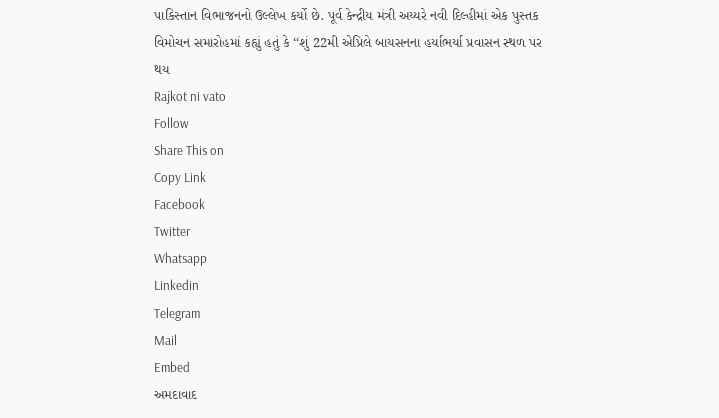પાકિસ્તાન વિભાજનનો ઉલ્લેખ કર્યો છે. પૂર્વ કેન્દ્રીય મંત્રી અય્યરે નવી દિલ્હીમાં એક પુસ્તક વિમોચન સમારોહમાં કહ્યું હતું કે ‘‘શું 22મી એપ્રિલે બાયસનના હર્યાભર્યા પ્રવાસન સ્થળ પર થય
Rajkot ni vato
Follow
Share This on
Copy Link
Facebook
Twitter
Whatsapp
Linkedin
Telegram
Mail
Embed
અમદાવાદ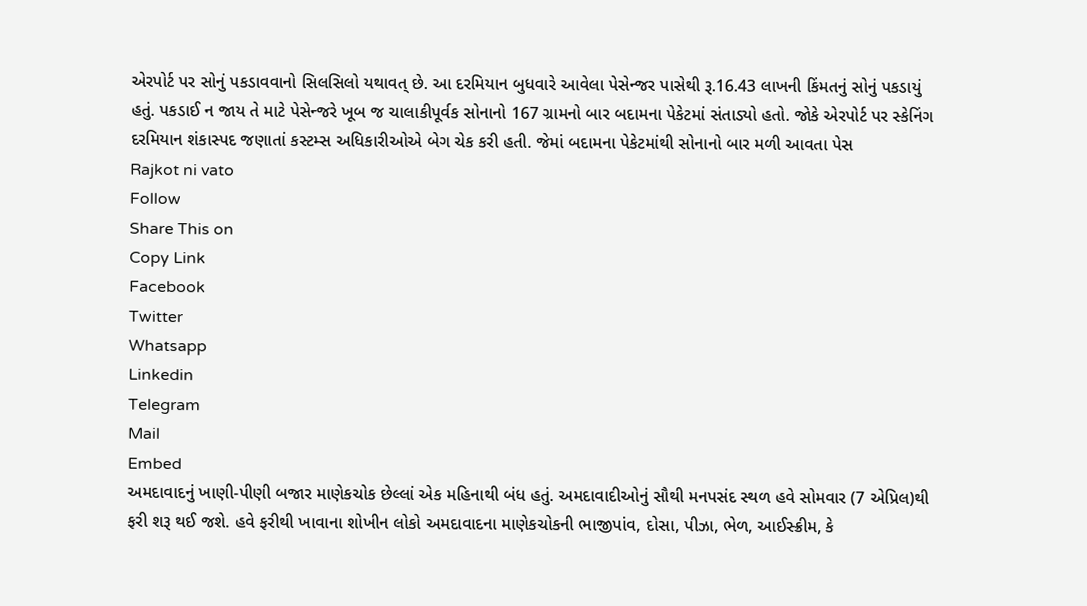એરપોર્ટ પર સોનું પકડાવવાનો સિલસિલો યથાવત્ છે. આ દરમિયાન બુધવારે આવેલા પેસેન્જર પાસેથી રૂ.16.43 લાખની કિંમતનું સોનું પકડાયું હતું. પકડાઈ ન જાય તે માટે પેસેન્જરે ખૂબ જ ચાલાકીપૂર્વક સોનાનો 167 ગ્રામનો બાર બદામના પેકેટમાં સંતાડ્યો હતો. જોકે એરપોર્ટ પર સ્કેનિંગ દરમિયાન શંકાસ્પદ જણાતાં કસ્ટમ્સ અધિકારીઓએ બેગ ચેક કરી હતી. જેમાં બદામના પેકેટમાંથી સોનાનો બાર મળી આવતા પેસ
Rajkot ni vato
Follow
Share This on
Copy Link
Facebook
Twitter
Whatsapp
Linkedin
Telegram
Mail
Embed
અમદાવાદનું ખાણી-પીણી બજાર માણેકચોક છેલ્લાં એક મહિનાથી બંધ હતું. અમદાવાદીઓનું સૌથી મનપસંદ સ્થળ હવે સોમવાર (7 એપ્રિલ)થી ફરી શરૂ થઈ જશે. હવે ફરીથી ખાવાના શોખીન લોકો અમદાવાદના માણેકચોકની ભાજીપાંવ, દોસા, પીઝા, ભેળ, આઈસ્ક્રીમ, કે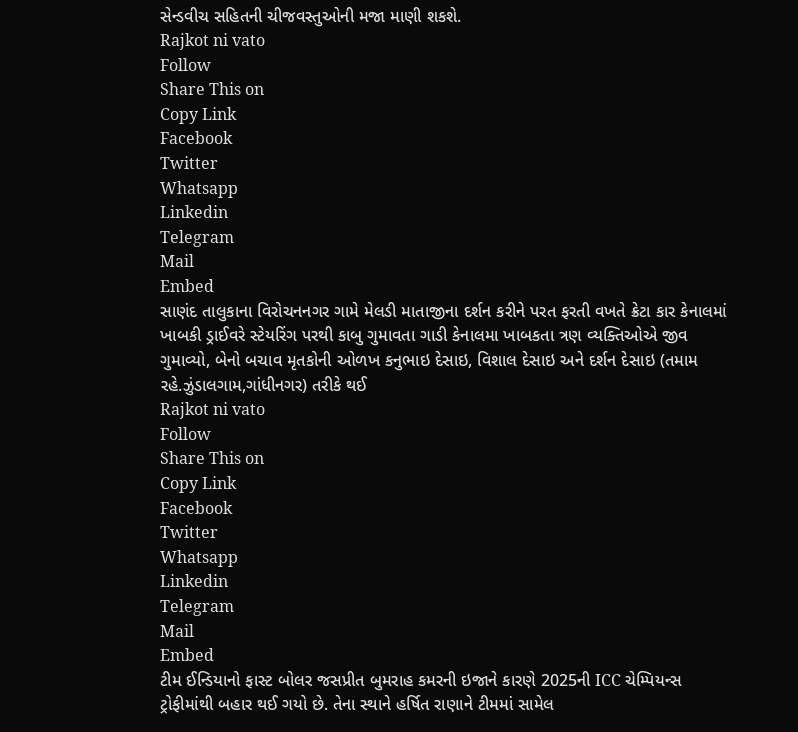સેન્ડવીચ સહિતની ચીજવસ્તુઓની મજા માણી શકશે.
Rajkot ni vato
Follow
Share This on
Copy Link
Facebook
Twitter
Whatsapp
Linkedin
Telegram
Mail
Embed
સાણંદ તાલુકાના વિરોચનનગર ગામે મેલડી માતાજીના દર્શન કરીને પરત ફરતી વખતે ક્રેટા કાર કેનાલમાં ખાબકી ડ્રાઈવરે સ્ટેયરિંગ પરથી કાબુ ગુમાવતા ગાડી કેનાલમા ખાબકતા ત્રણ વ્યક્તિઓએ જીવ ગુમાવ્યો, બેનો બચાવ મૃતકોની ઓળખ કનુભાઇ દેસાઇ, વિશાલ દેસાઇ અને દર્શન દેસાઇ (તમામ રહે.ઝુંડાલગામ,ગાંધીનગર) તરીકે થઈ
Rajkot ni vato
Follow
Share This on
Copy Link
Facebook
Twitter
Whatsapp
Linkedin
Telegram
Mail
Embed
ટીમ ઈન્ડિયાનો ફાસ્ટ બોલર જસપ્રીત બુમરાહ કમરની ઇજાને કારણે 2025ની ICC ચેમ્પિયન્સ ટ્રોફીમાંથી બહાર થઈ ગયો છે. તેના સ્થાને હર્ષિત રાણાને ટીમમાં સામેલ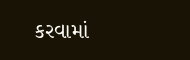કરવામાં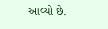આવ્યો છે.